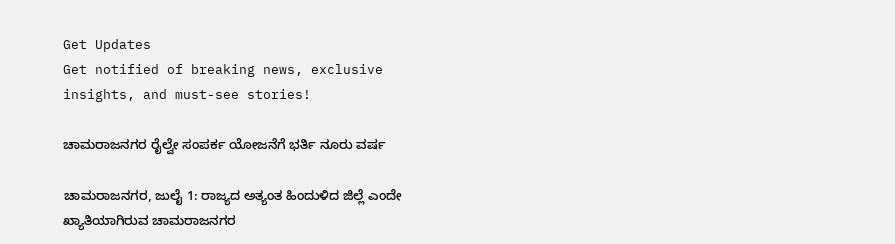Get Updates
Get notified of breaking news, exclusive insights, and must-see stories!

ಚಾಮರಾಜನಗರ ರೈಲ್ವೇ ಸಂಪರ್ಕ ಯೋಜನೆಗೆ ಭರ್ತಿ ನೂರು ವರ್ಷ

ಚಾಮರಾಜನಗರ, ಜುಲೈ 1: ರಾಜ್ಯದ ಅತ್ಯಂತ ಹಿಂದುಳಿದ ಜಿಲ್ಲೆ ಎಂದೇ ಖ್ಯಾತಿಯಾಗಿರುವ ಚಾಮರಾಜನಗರ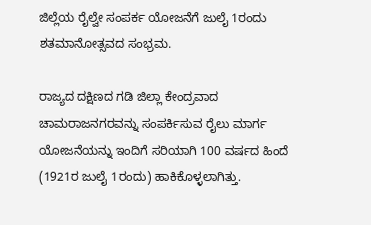ಜಿಲ್ಲೆಯ ರೈಲ್ವೇ ಸಂಪರ್ಕ ಯೋಜನೆಗೆ ಜುಲೈ 1ರಂದು ಶತಮಾನೋತ್ಸವದ ಸಂಭ್ರಮ.

ರಾಜ್ಯದ ದಕ್ಷಿಣದ ಗಡಿ ಜಿಲ್ಲಾ ಕೇಂದ್ರವಾದ ಚಾಮರಾಜನಗರವನ್ನು ಸಂಪರ್ಕಿಸುವ ರೈಲು ಮಾರ್ಗ ಯೋಜನೆಯನ್ನು ಇಂದಿಗೆ ಸರಿಯಾಗಿ 100 ವರ್ಷದ ಹಿಂದೆ (1921ರ ಜುಲೈ 1ರಂದು) ಹಾಕಿಕೊಳ್ಳಲಾಗಿತ್ತು.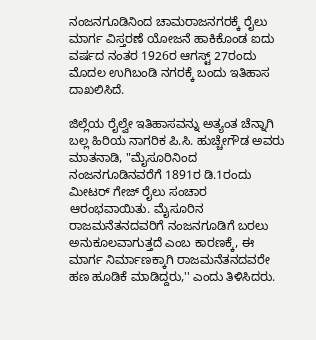ನಂಜನಗೂಡಿನಿಂದ ಚಾಮರಾಜನಗರಕ್ಕೆ ರೈಲು ಮಾರ್ಗ ವಿಸ್ತರಣೆ ಯೋಜನೆ ಹಾಕಿಕೊಂಡ ಐದು ವರ್ಷದ ನಂತರ 1926ರ ಆಗಸ್ಟ್‌ 27ರಂದು ಮೊದಲ ಉಗಿಬಂಡಿ ನಗರಕ್ಕೆ ಬಂದು ಇತಿಹಾಸ ದಾಖಲಿಸಿದೆ.

ಜಿಲ್ಲೆಯ ರೈಲ್ವೇ ಇತಿಹಾಸವನ್ನು ಅತ್ಯಂತ ಚೆನ್ನಾಗಿ ಬಲ್ಲ ಹಿರಿಯ ನಾಗರಿಕ ಪಿ.ಸಿ. ಹುಚ್ಚೇಗೌಡ ಅವರು ಮಾತನಾಡಿ, "ಮೈಸೂರಿನಿಂದ ನಂಜನಗೂಡಿನವರೆಗೆ 1891ರ ಡಿ.1ರಂದು ಮೀಟರ್‌ ಗೇಜ್‌ ರೈಲು ಸಂಚಾರ ಆರಂಭವಾಯಿತು. ಮೈಸೂರಿನ ರಾಜಮನೆತನದವರಿಗೆ ನಂಜನಗೂಡಿಗೆ ಬರಲು ಅನುಕೂಲವಾಗುತ್ತದೆ ಎಂಬ ಕಾರಣಕ್ಕೆ, ಈ ಮಾರ್ಗ ನಿರ್ಮಾಣಕ್ಕಾಗಿ ರಾಜಮನೆತನದವರೇ ಹಣ ಹೂಡಿಕೆ ಮಾಡಿದ್ದರು,'' ಎಂದು ತಿಳಿಸಿದರು.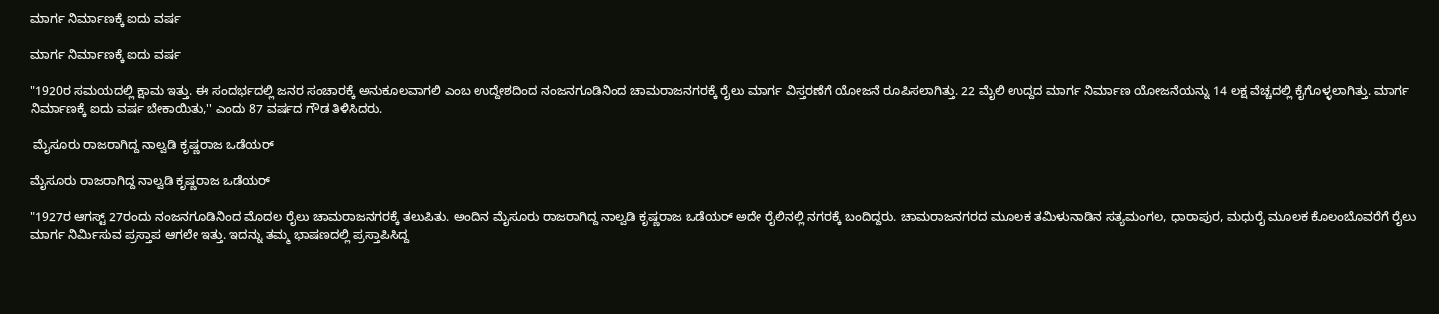ಮಾರ್ಗ ನಿರ್ಮಾಣಕ್ಕೆ ಐದು ವರ್ಷ

ಮಾರ್ಗ ನಿರ್ಮಾಣಕ್ಕೆ ಐದು ವರ್ಷ

"1920ರ ಸಮಯದಲ್ಲಿ ಕ್ಷಾಮ ಇತ್ತು. ಈ ಸಂದರ್ಭದಲ್ಲಿ ಜನರ ಸಂಚಾರಕ್ಕೆ ಅನುಕೂಲವಾಗಲಿ ಎಂಬ ಉದ್ದೇಶದಿಂದ ನಂಜನಗೂಡಿನಿಂದ ಚಾಮರಾಜನಗರಕ್ಕೆ ರೈಲು ಮಾರ್ಗ ವಿಸ್ತರಣೆಗೆ ಯೋಜನೆ ರೂಪಿಸಲಾಗಿತ್ತು. 22 ಮೈಲಿ ಉದ್ದದ ಮಾರ್ಗ ನಿರ್ಮಾಣ ಯೋಜನೆಯನ್ನು 14 ಲಕ್ಷ ವೆಚ್ಚದಲ್ಲಿ ಕೈಗೊಳ್ಳಲಾಗಿತ್ತು. ಮಾರ್ಗ ನಿರ್ಮಾಣಕ್ಕೆ ಐದು ವರ್ಷ ಬೇಕಾಯಿತು,'' ಎಂದು 87 ವರ್ಷದ ಗೌಡ ತಿಳಿಸಿದರು.

 ಮೈಸೂರು ರಾಜರಾಗಿದ್ದ ನಾಲ್ವಡಿ ಕೃಷ್ಣರಾಜ ಒಡೆಯರ್‌

ಮೈಸೂರು ರಾಜರಾಗಿದ್ದ ನಾಲ್ವಡಿ ಕೃಷ್ಣರಾಜ ಒಡೆಯರ್‌

"1927ರ ಆಗಸ್ಟ್‌ 27ರಂದು ನಂಜನಗೂಡಿನಿಂದ ಮೊದಲ ರೈಲು ಚಾಮರಾಜನಗರಕ್ಕೆ ತಲುಪಿತು. ಅಂದಿನ ಮೈಸೂರು ರಾಜರಾಗಿದ್ದ ನಾಲ್ವಡಿ ಕೃಷ್ಣರಾಜ ಒಡೆಯರ್‌ ಅದೇ ರೈಲಿನಲ್ಲಿ ನಗರಕ್ಕೆ ಬಂದಿದ್ದರು. ಚಾಮರಾಜನಗರದ ಮೂಲಕ ತಮಿಳುನಾಡಿನ ಸತ್ಯಮಂಗಲ, ಧಾರಾಪುರ, ಮಧುರೈ ಮೂಲಕ ಕೊಲಂಬೊವರೆಗೆ ರೈಲು ಮಾರ್ಗ ನಿರ್ಮಿಸುವ ಪ್ರಸ್ತಾಪ ಆಗಲೇ ಇತ್ತು. ಇದನ್ನು ತಮ್ಮ ಭಾಷಣದಲ್ಲಿ ಪ್ರಸ್ತಾಪಿಸಿದ್ದ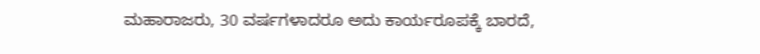ಮಹಾರಾಜರು, 30 ವರ್ಷಗಳಾದರೂ ಅದು ಕಾರ್ಯರೂಪಕ್ಕೆ ಬಾರದೆ,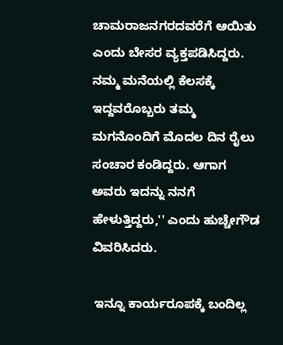ಚಾಮರಾಜನಗರದವರೆಗೆ ಆಯಿತು ಎಂದು ಬೇಸರ ವ್ಯಕ್ತಪಡಿಸಿದ್ದರು. ನಮ್ಮ ಮನೆಯಲ್ಲಿ ಕೆಲಸಕ್ಕೆ ಇದ್ದವರೊಬ್ಬರು ತಮ್ಮ ಮಗನೊಂದಿಗೆ ಮೊದಲ ದಿನ ರೈಲು ಸಂಚಾರ ಕಂಡಿದ್ದರು. ಆಗಾಗ ಅವರು ಇದನ್ನು ನನಗೆ ಹೇಳುತ್ತಿದ್ದರು,'' ಎಂದು ಹುಚ್ಚೇಗೌಡ ವಿವರಿಸಿದರು.

 ಇನ್ನೂ ಕಾರ್ಯರೂಪಕ್ಕೆ ಬಂದಿಲ್ಲ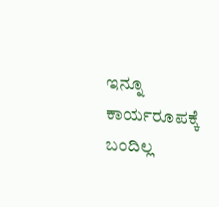ಇನ್ನೂ ಕಾರ್ಯರೂಪಕ್ಕೆ ಬಂದಿಲ್ಲ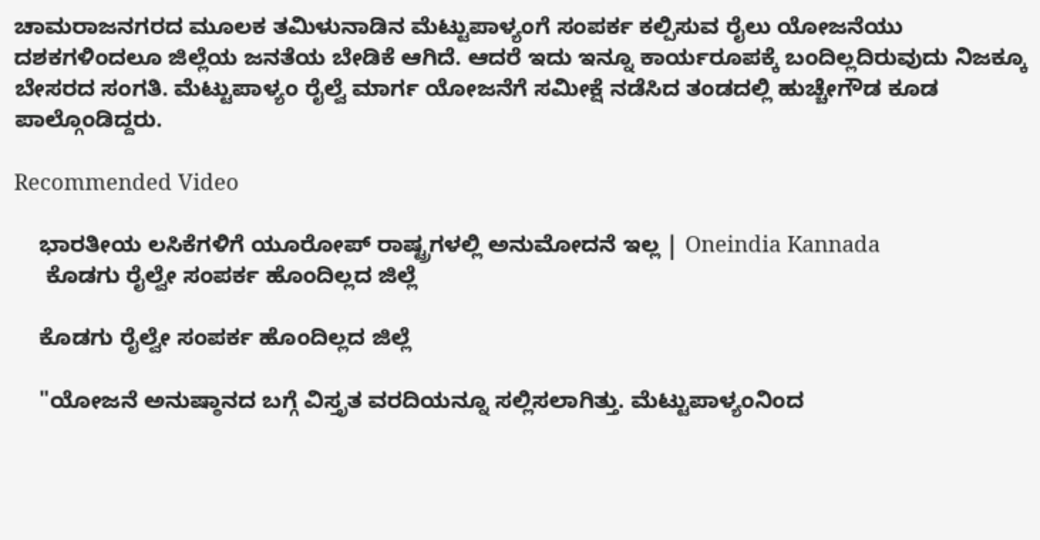ಚಾಮರಾಜನಗರದ ಮೂಲಕ ತಮಿಳುನಾಡಿನ ಮೆಟ್ಟುಪಾಳ್ಯಂಗೆ ಸಂಪರ್ಕ ಕಲ್ಪಿಸುವ ರೈಲು ಯೋಜನೆಯು ದಶಕಗಳಿಂದಲೂ ಜಿಲ್ಲೆಯ ಜನತೆಯ ಬೇಡಿಕೆ ಆಗಿದೆ. ಆದರೆ ಇದು ಇನ್ನೂ ಕಾರ್ಯರೂಪಕ್ಕೆ ಬಂದಿಲ್ಲದಿರುವುದು ನಿಜಕ್ಕೂ ಬೇಸರದ ಸಂಗತಿ. ಮೆಟ್ಟುಪಾಳ್ಯಂ ರೈಲ್ವೆ ಮಾರ್ಗ ಯೋಜನೆಗೆ ಸಮೀಕ್ಷೆ ನಡೆಸಿದ ತಂಡದಲ್ಲಿ ಹುಚ್ಚೇಗೌಡ ಕೂಡ ಪಾಲ್ಗೊಂಡಿದ್ದರು.

Recommended Video

    ಭಾರತೀಯ ಲಸಿಕೆಗಳಿಗೆ ಯೂರೋಪ್ ರಾಷ್ಟ್ರಗಳಲ್ಲಿ ಅನುಮೋದನೆ ಇಲ್ಲ | Oneindia Kannada
     ಕೊಡಗು ರೈಲ್ವೇ ಸಂಪರ್ಕ ಹೊಂದಿಲ್ಲದ ಜಿಲ್ಲೆ

    ಕೊಡಗು ರೈಲ್ವೇ ಸಂಪರ್ಕ ಹೊಂದಿಲ್ಲದ ಜಿಲ್ಲೆ

    "ಯೋಜನೆ ಅನುಷ್ಠಾನದ ಬಗ್ಗೆ ವಿಸ್ತೃತ ವರದಿಯನ್ನೂ ಸಲ್ಲಿಸಲಾಗಿತ್ತು. ಮೆಟ್ಟುಪಾಳ್ಯಂನಿಂದ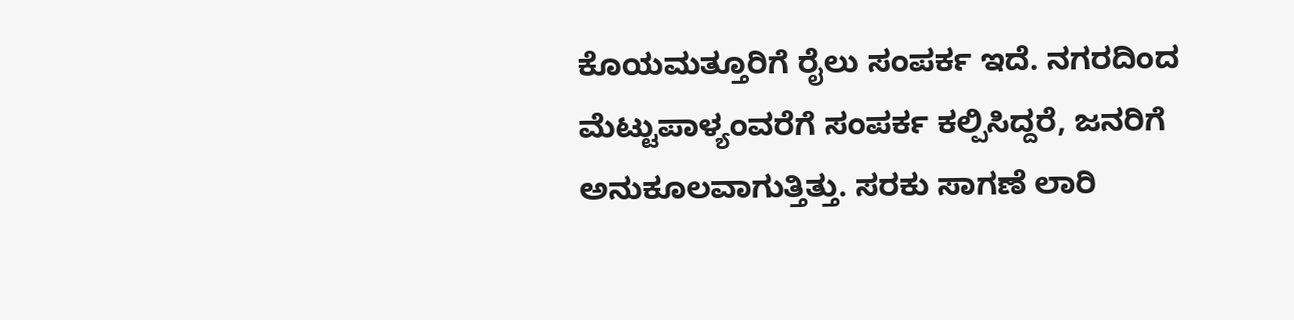ಕೊಯಮತ್ತೂರಿಗೆ ರೈಲು ಸಂಪರ್ಕ ಇದೆ. ನಗರದಿಂದ ಮೆಟ್ಟುಪಾಳ್ಯಂವರೆಗೆ ಸಂಪರ್ಕ ಕಲ್ಪಿಸಿದ್ದರೆ, ಜನರಿಗೆ ಅನುಕೂಲವಾಗುತ್ತಿತ್ತು. ಸರಕು ಸಾಗಣೆ ಲಾರಿ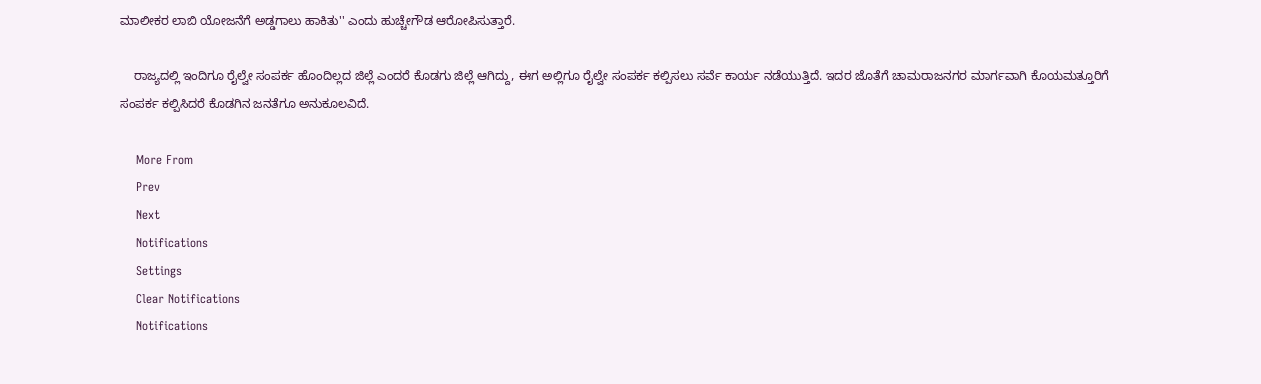ಮಾಲೀಕರ ಲಾಬಿ ಯೋಜನೆಗೆ ಅಡ್ಡಗಾಲು ಹಾಕಿತು'' ಎಂದು ಹುಚ್ಚೇಗೌಡ ಆರೋಪಿಸುತ್ತಾರೆ.

    ರಾಜ್ಯದಲ್ಲಿ ಇಂದಿಗೂ ರೈಲ್ವೇ ಸಂಪರ್ಕ ಹೊಂದಿಲ್ಲದ ಜಿಲ್ಲೆ ಎಂದರೆ ಕೊಡಗು ಜಿಲ್ಲೆ ಆಗಿದ್ದು, ಈಗ ಅಲ್ಲಿಗೂ ರೈಲ್ವೇ ಸಂಪರ್ಕ ಕಲ್ಪಿಸಲು ಸರ್ವೆ ಕಾರ್ಯ ನಡೆಯುತ್ತಿದೆ. ಇದರ ಜೊತೆಗೆ ಚಾಮರಾಜನಗರ ಮಾರ್ಗವಾಗಿ ಕೊಯಮತ್ತೂರಿಗೆ ಸಂಪರ್ಕ ಕಲ್ಪಿಸಿದರೆ ಕೊಡಗಿನ ಜನತೆಗೂ ಅನುಕೂಲವಿದೆ.

    More From
    Prev
    Next
    Notifications
    Settings
    Clear Notifications
    Notifications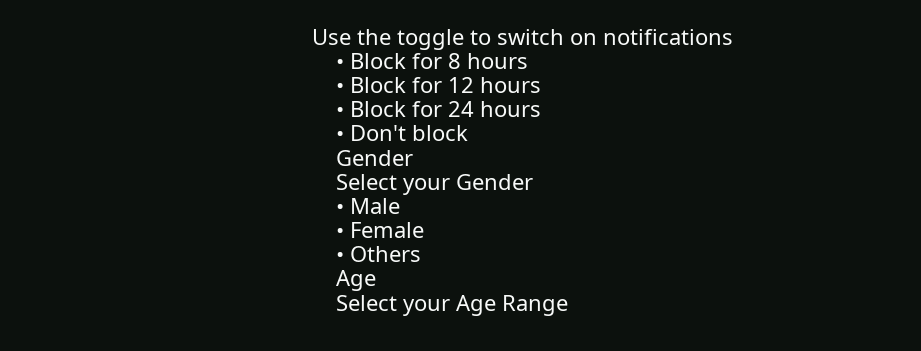Use the toggle to switch on notifications
    • Block for 8 hours
    • Block for 12 hours
    • Block for 24 hours
    • Don't block
    Gender
    Select your Gender
    • Male
    • Female
    • Others
    Age
    Select your Age Range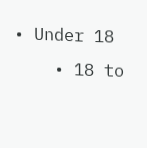• Under 18
    • 18 to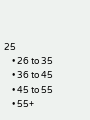25
    • 26 to 35
    • 36 to 45
    • 45 to 55
    • 55+